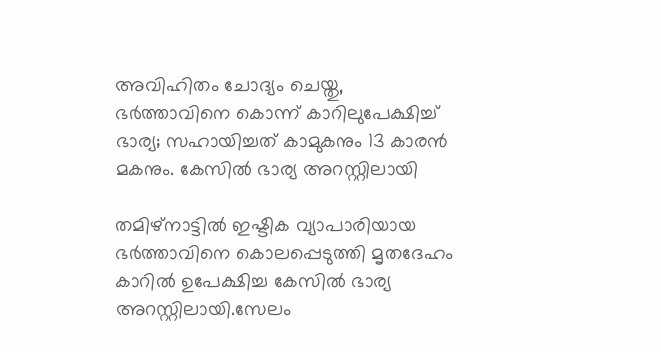അവിഹിതം ചോദ്യം ചെയ്തു, ഭര്‍ത്താവിനെ കൊന്ന് കാറിലുപേക്ഷിച്ച്‌ ഭാര്യ; സഹായിച്ചത് കാമുകനും 13 കാരന്‍ മകനും. കേസില്‍ ഭാര്യ അറസ്റ്റിലായി

തമിഴ്നാട്ടില്‍ ഇഷ്ടിക വ്യാപാരിയായ ഭർത്താവിനെ കൊലപ്പെടുത്തി മൃതദേഹം കാറില്‍ ഉപേക്ഷിച്ച കേസില്‍ ഭാര്യ അറസ്റ്റിലായി.സേലം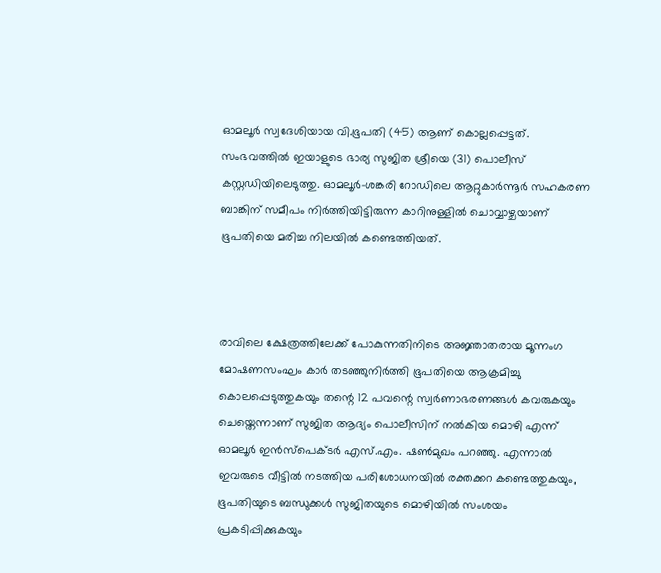ഓമലൂർ സ്വദേശിയായ വി.ഭൂപതി (45) ആണ് കൊല്ലപ്പെട്ടത്. സംഭവത്തില്‍ ഇയാളുടെ ഭാര്യ സുജിത ശ്രീയെ (31) പൊലീസ് കസ്റ്റഡിയിലെടുത്തു. ഓമലൂർ-ശങ്കരി റോഡിലെ ആറ്റുകാർന്നൂർ സഹകരണ ബാങ്കിന് സമീപം നിർത്തിയിട്ടിരുന്ന കാറിനുള്ളില്‍ ചൊവ്വാഴ്ചയാണ് ഭൂപതിയെ മരിച്ച നിലയില്‍ കണ്ടെത്തിയത്.



രാവിലെ ക്ഷേത്രത്തിലേക്ക് പോകുന്നതിനിടെ അജ്ഞാതരായ മൂന്നംഗ മോഷണസംഘം കാർ തടഞ്ഞുനിർത്തി ഭൂപതിയെ ആക്രമിച്ചു കൊലപ്പെടുത്തുകയും തന്റെ 12 പവന്റെ സ്വർണാഭരണങ്ങള്‍ കവരുകയും ചെയ്തെന്നാണ് സുജിത ആദ്യം പൊലീസിന് നല്‍കിയ മൊഴി എന്ന് ഓമലൂർ ഇൻസ്പെക്ടർ എസ്.എം. ഷണ്‍മുഖം പറഞ്ഞു. എന്നാല്‍ ഇവരുടെ വീട്ടില്‍ നടത്തിയ പരിശോധനയില്‍ രക്തക്കറ കണ്ടെത്തുകയും, ഭൂപതിയുടെ ബന്ധുക്കള്‍ സുജിതയുടെ മൊഴിയില്‍ സംശയം പ്രകടിപ്പിക്കുകയും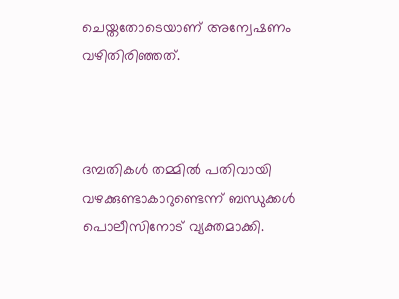ചെയ്തതോടെയാണ് അന്വേഷണം വഴിതിരിഞ്ഞത്.



ദമ്പതികള്‍ തമ്മില്‍ പതിവായി വഴക്കുണ്ടാകാറുണ്ടെന്ന് ബന്ധുക്കള്‍ പൊലീസിനോട് വ്യക്തമാക്കി.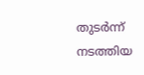തുടർന്ന് നടത്തിയ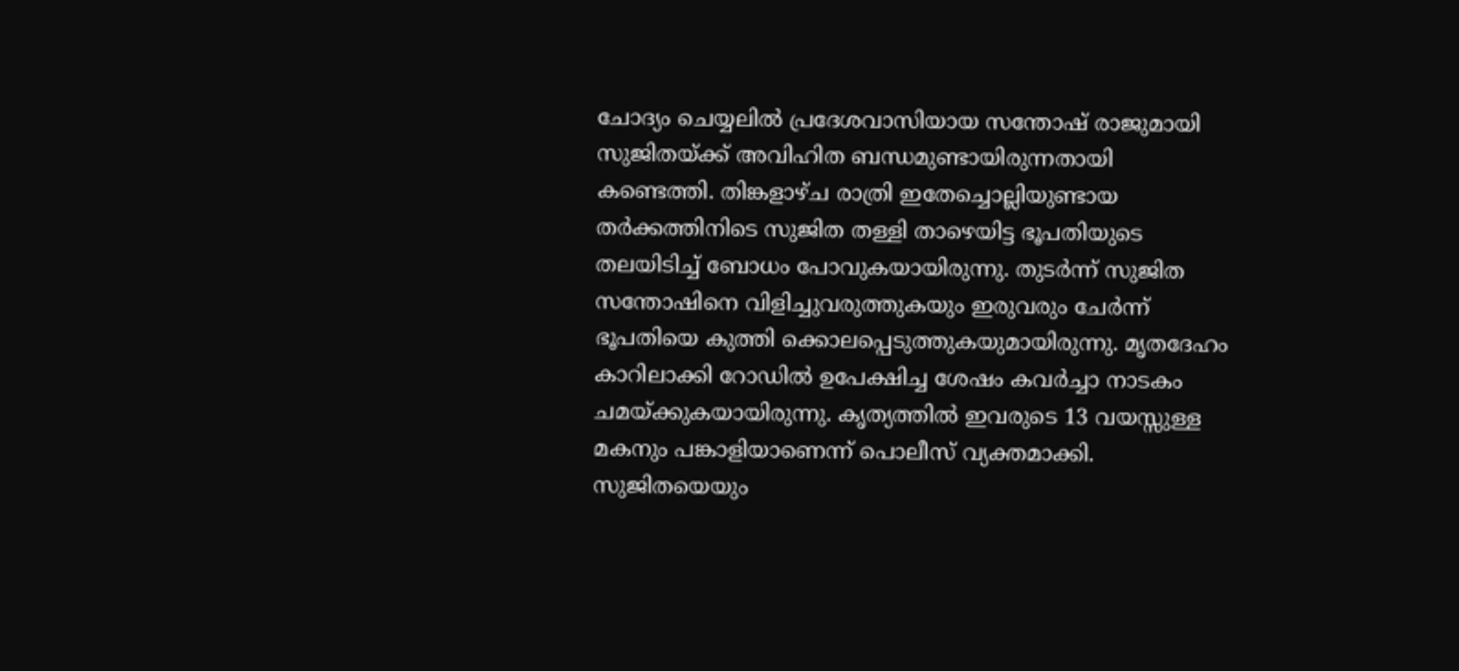ചോദ്യം ചെയ്യലില്‍ പ്രദേശവാസിയായ സന്തോഷ് രാജുമായി സുജിതയ്ക്ക് അവിഹിത ബന്ധമുണ്ടായിരുന്നതായി കണ്ടെത്തി. തിങ്കളാഴ്ച രാത്രി ഇതേച്ചൊല്ലിയുണ്ടായ തർക്കത്തിനിടെ സുജിത തള്ളി താഴെയിട്ട ഭൂപതിയുടെ തലയിടിച്ച്‌ ബോധം പോവുകയായിരുന്നു. തുടർന്ന് സുജിത സന്തോഷിനെ വിളിച്ചുവരുത്തുകയും ഇരുവരും ചേർന്ന് ഭൂപതിയെ കുത്തി ക്കൊലപ്പെടുത്തുകയുമായിരുന്നു. മൃതദേഹം കാറിലാക്കി റോഡില്‍ ഉപേക്ഷിച്ച ശേഷം കവർച്ചാ നാടകം ചമയ്ക്കുകയായിരുന്നു. കൃത്യത്തില്‍ ഇവരുടെ 13 വയസ്സുള്ള മകനും പങ്കാളിയാണെന്ന് പൊലീസ് വ്യക്തമാക്കി. സുജിതയെയും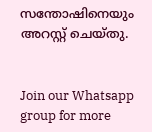സന്തോഷിനെയും അറസ്റ്റ് ചെയ്തു.


Join our Whatsapp group for more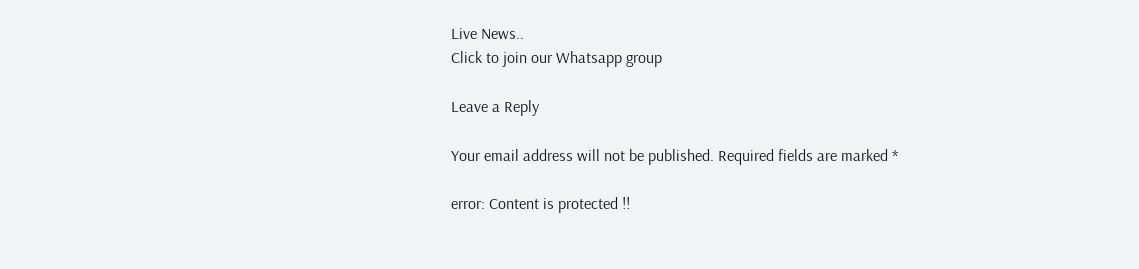Live News..
Click to join our Whatsapp group

Leave a Reply

Your email address will not be published. Required fields are marked *

error: Content is protected !!